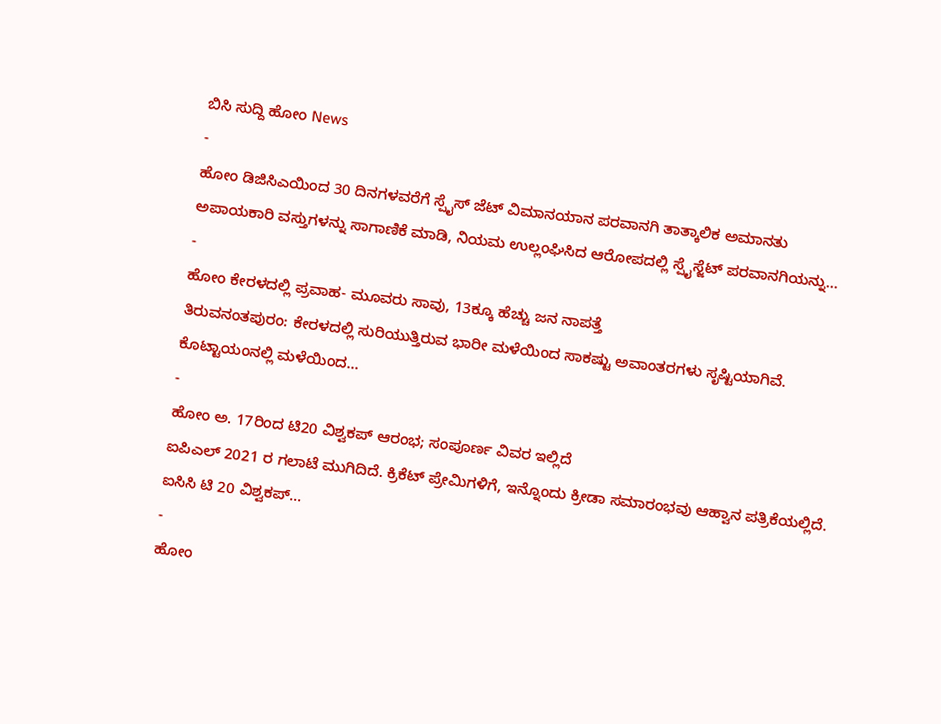ಬಿಸಿ ಸುದ್ದಿ ಹೋಂ News
-
ಹೋಂ ಡಿಜಿಸಿಎಯಿಂದ 30 ದಿನಗಳವರೆಗೆ ಸ್ಪೈಸ್ ಜೆಟ್ ವಿಮಾನಯಾನ ಪರವಾನಗಿ ತಾತ್ಕಾಲಿಕ ಅಮಾನತು
ಅಪಾಯಕಾರಿ ವಸ್ತುಗಳನ್ನು ಸಾಗಾಣಿಕೆ ಮಾಡಿ, ನಿಯಮ ಉಲ್ಲಂಘಿಸಿದ ಆರೋಪದಲ್ಲಿ ಸ್ಪೈಸ್ಜೆಟ್ ಪರವಾನಗಿಯನ್ನು...
-
ಹೋಂ ಕೇರಳದಲ್ಲಿ ಪ್ರವಾಹ- ಮೂವರು ಸಾವು, 13ಕ್ಕೂ ಹೆಚ್ಚು ಜನ ನಾಪತ್ತೆ
ತಿರುವನಂತಪುರಂ: ಕೇರಳದಲ್ಲಿ ಸುರಿಯುತ್ತಿರುವ ಭಾರೀ ಮಳೆಯಿಂದ ಸಾಕಷ್ಟು ಅವಾಂತರಗಳು ಸೃಷ್ಟಿಯಾಗಿವೆ. ಕೊಟ್ಟಾಯಂನಲ್ಲಿ ಮಳೆಯಿಂದ...
-
ಹೋಂ ಅ. 17ರಿಂದ ಟಿ20 ವಿಶ್ವಕಪ್ ಆರಂಭ; ಸಂಪೂರ್ಣ ವಿವರ ಇಲ್ಲಿದೆ
ಐಪಿಎಲ್ 2021 ರ ಗಲಾಟೆ ಮುಗಿದಿದೆ. ಕ್ರಿಕೆಟ್ ಪ್ರೇಮಿಗಳಿಗೆ, ಇನ್ನೊಂದು ಕ್ರೀಡಾ ಸಮಾರಂಭವು ಆಹ್ವಾನ ಪತ್ರಿಕೆಯಲ್ಲಿದೆ. ಐಸಿಸಿ ಟಿ 20 ವಿಶ್ವಕಪ್...
-
ಹೋಂ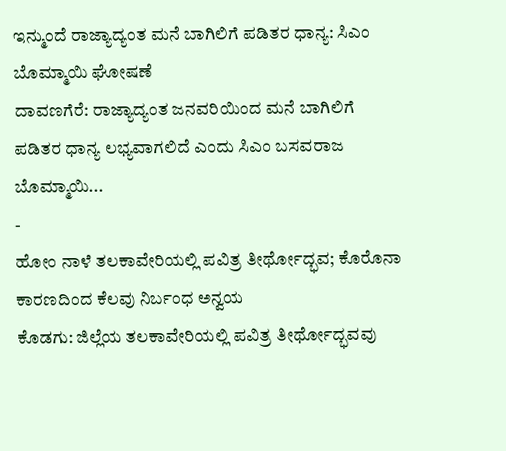ಇನ್ಮುಂದೆ ರಾಜ್ಯಾದ್ಯಂತ ಮನೆ ಬಾಗಿಲಿಗೆ ಪಡಿತರ ಧಾನ್ಯ: ಸಿಎಂ ಬೊಮ್ಮಾಯಿ ಘೋಷಣೆ
ದಾವಣಗೆರೆ: ರಾಜ್ಯಾದ್ಯಂತ ಜನವರಿಯಿಂದ ಮನೆ ಬಾಗಿಲಿಗೆ ಪಡಿತರ ಧಾನ್ಯ ಲಭ್ಯವಾಗಲಿದೆ ಎಂದು ಸಿಎಂ ಬಸವರಾಜ ಬೊಮ್ಮಾಯಿ...
-
ಹೋಂ ನಾಳೆ ತಲಕಾವೇರಿಯಲ್ಲಿ ಪವಿತ್ರ ತೀರ್ಥೋದ್ಭವ; ಕೊರೊನಾ ಕಾರಣದಿಂದ ಕೆಲವು ನಿರ್ಬಂಧ ಅನ್ವಯ
ಕೊಡಗು: ಜಿಲ್ಲೆಯ ತಲಕಾವೇರಿಯಲ್ಲಿ ಪವಿತ್ರ ತೀರ್ಥೋದ್ಭವವು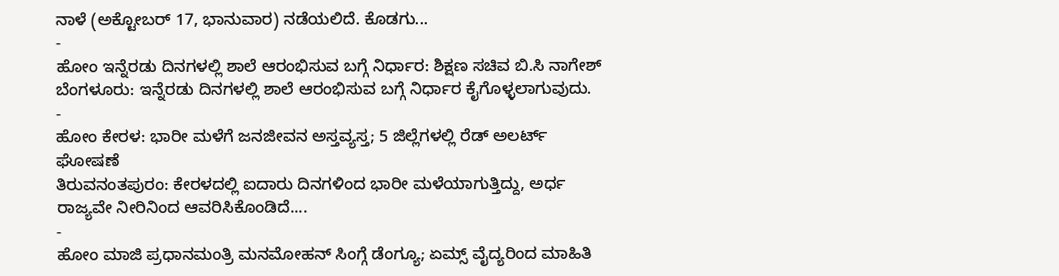ನಾಳೆ (ಅಕ್ಟೋಬರ್ 17, ಭಾನುವಾರ) ನಡೆಯಲಿದೆ. ಕೊಡಗು...
-
ಹೋಂ ಇನ್ನೆರಡು ದಿನಗಳಲ್ಲಿ ಶಾಲೆ ಆರಂಭಿಸುವ ಬಗ್ಗೆ ನಿರ್ಧಾರ: ಶಿಕ್ಷಣ ಸಚಿವ ಬಿ.ಸಿ ನಾಗೇಶ್
ಬೆಂಗಳೂರು: ಇನ್ನೆರಡು ದಿನಗಳಲ್ಲಿ ಶಾಲೆ ಆರಂಭಿಸುವ ಬಗ್ಗೆ ನಿರ್ಧಾರ ಕೈಗೊಳ್ಳಲಾಗುವುದು.
-
ಹೋಂ ಕೇರಳ: ಭಾರೀ ಮಳೆಗೆ ಜನಜೀವನ ಅಸ್ತವ್ಯಸ್ತ; 5 ಜಿಲ್ಲೆಗಳಲ್ಲಿ ರೆಡ್ ಅಲರ್ಟ್ ಘೋಷಣೆ
ತಿರುವನಂತಪುರಂ: ಕೇರಳದಲ್ಲಿ ಐದಾರು ದಿನಗಳಿಂದ ಭಾರೀ ಮಳೆಯಾಗುತ್ತಿದ್ದು, ಅರ್ಧ ರಾಜ್ಯವೇ ನೀರಿನಿಂದ ಆವರಿಸಿಕೊಂಡಿದೆ....
-
ಹೋಂ ಮಾಜಿ ಪ್ರಧಾನಮಂತ್ರಿ ಮನಮೋಹನ್ ಸಿಂಗ್ಗೆ ಡೆಂಗ್ಯೂ; ಏಮ್ಸ್ ವೈದ್ಯರಿಂದ ಮಾಹಿತಿ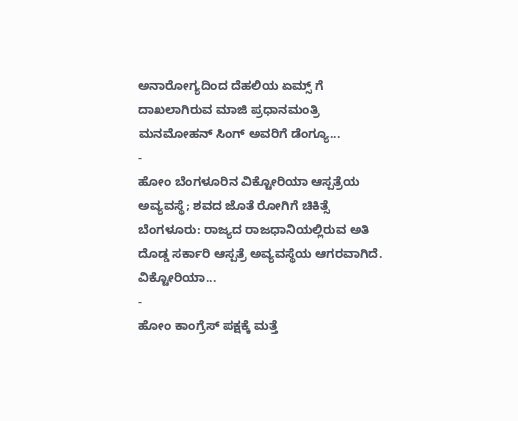ಅನಾರೋಗ್ಯದಿಂದ ದೆಹಲಿಯ ಏಮ್ಸ್ ಗೆ ದಾಖಲಾಗಿರುವ ಮಾಜಿ ಪ್ರಧಾನಮಂತ್ರಿ ಮನಮೋಹನ್ ಸಿಂಗ್ ಅವರಿಗೆ ಡೆಂಗ್ಯೂ...
-
ಹೋಂ ಬೆಂಗಳೂರಿನ ವಿಕ್ಟೋರಿಯಾ ಆಸ್ಪತ್ರೆಯ ಅವ್ಯವಸ್ಥೆ; ಶವದ ಜೊತೆ ರೋಗಿಗೆ ಚಿಕಿತ್ಸೆ
ಬೆಂಗಳೂರು: ರಾಜ್ಯದ ರಾಜಧಾನಿಯಲ್ಲಿರುವ ಅತಿ ದೊಡ್ಡ ಸರ್ಕಾರಿ ಆಸ್ಪತ್ರೆ ಅವ್ಯವಸ್ಥೆಯ ಆಗರವಾಗಿದೆ. ವಿಕ್ಟೋರಿಯಾ...
-
ಹೋಂ ಕಾಂಗ್ರೆಸ್ ಪಕ್ಷಕ್ಕೆ ಮತ್ತೆ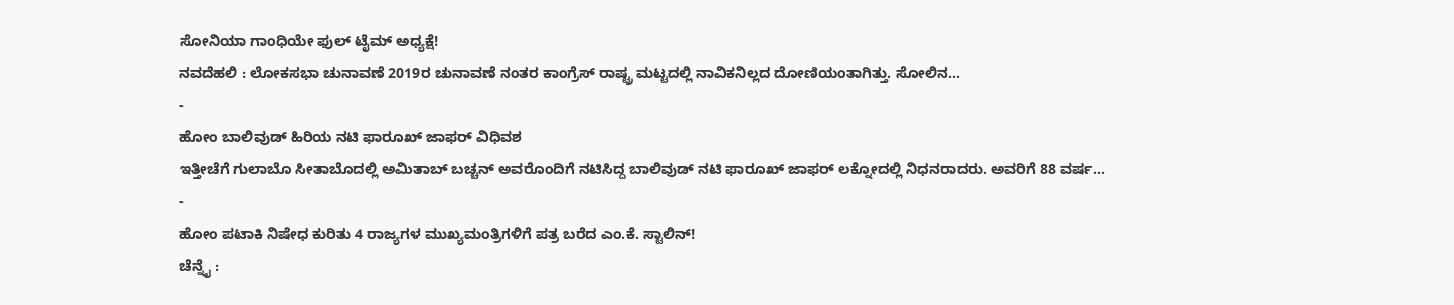ಸೋನಿಯಾ ಗಾಂಧಿಯೇ ಫುಲ್ ಟೈಮ್ ಅಧ್ಯಕ್ಷೆ!
ನವದೆಹಲಿ : ಲೋಕಸಭಾ ಚುನಾವಣೆ 2019ರ ಚುನಾವಣೆ ನಂತರ ಕಾಂಗ್ರೆಸ್ ರಾಷ್ಟ್ರ ಮಟ್ಟದಲ್ಲಿ ನಾವಿಕನಿಲ್ಲದ ದೋಣಿಯಂತಾಗಿತ್ತು. ಸೋಲಿನ...
-
ಹೋಂ ಬಾಲಿವುಡ್ ಹಿರಿಯ ನಟಿ ಫಾರೂಖ್ ಜಾಫರ್ ವಿಧಿವಶ
ಇತ್ತೀಚೆಗೆ ಗುಲಾಬೊ ಸೀತಾಬೊದಲ್ಲಿ ಅಮಿತಾಬ್ ಬಚ್ಚನ್ ಅವರೊಂದಿಗೆ ನಟಿಸಿದ್ದ ಬಾಲಿವುಡ್ ನಟಿ ಫಾರೂಖ್ ಜಾಫರ್ ಲಕ್ನೋದಲ್ಲಿ ನಿಧನರಾದರು. ಅವರಿಗೆ 88 ವರ್ಷ...
-
ಹೋಂ ಪಟಾಕಿ ನಿಷೇಧ ಕುರಿತು 4 ರಾಜ್ಯಗಳ ಮುಖ್ಯಮಂತ್ರಿಗಳಿಗೆ ಪತ್ರ ಬರೆದ ಎಂ.ಕೆ. ಸ್ಟಾಲಿನ್!
ಚೆನ್ನೈ :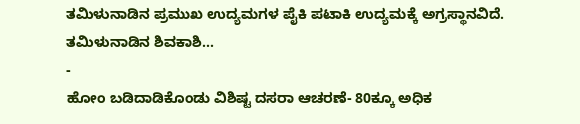ತಮಿಳುನಾಡಿನ ಪ್ರಮುಖ ಉದ್ಯಮಗಳ ಪೈಕಿ ಪಟಾಕಿ ಉದ್ಯಮಕ್ಕೆ ಅಗ್ರಸ್ಥಾನವಿದೆ. ತಮಿಳುನಾಡಿನ ಶಿವಕಾಶಿ...
-
ಹೋಂ ಬಡಿದಾಡಿಕೊಂಡು ವಿಶಿಷ್ಟ ದಸರಾ ಆಚರಣೆ- 80ಕ್ಕೂ ಅಧಿಕ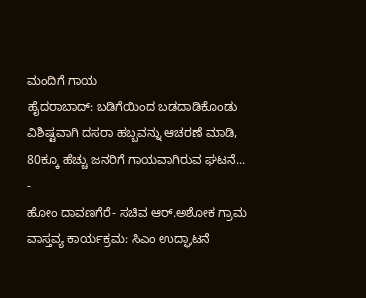ಮಂದಿಗೆ ಗಾಯ
ಹೈದರಾಬಾದ್: ಬಡಿಗೆಯಿಂದ ಬಡದಾಡಿಕೊಂಡು ವಿಶಿಷ್ಟವಾಗಿ ದಸರಾ ಹಬ್ಬವನ್ನು ಆಚರಣೆ ಮಾಡಿ, 80ಕ್ಕೂ ಹೆಚ್ಚು ಜನರಿಗೆ ಗಾಯವಾಗಿರುವ ಘಟನೆ...
-
ಹೋಂ ದಾವಣಗೆರೆ- ಸಚಿವ ಆರ್.ಅಶೋಕ ಗ್ರಾಮ ವಾಸ್ತವ್ಯ ಕಾರ್ಯಕ್ರಮ: ಸಿಎಂ ಉದ್ಘಾಟನೆ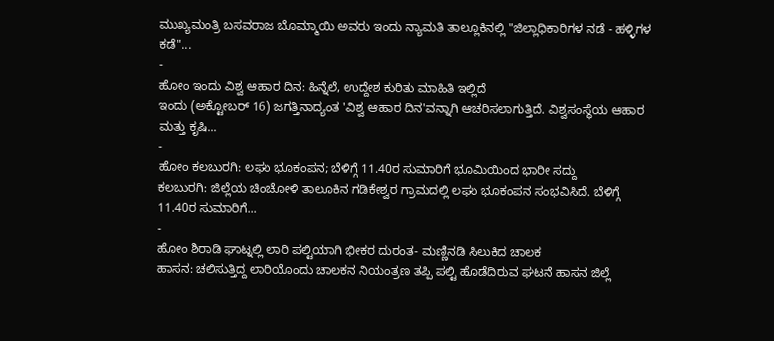ಮುಖ್ಯಮಂತ್ರಿ ಬಸವರಾಜ ಬೊಮ್ಮಾಯಿ ಅವರು ಇಂದು ನ್ಯಾಮತಿ ತಾಲ್ಲೂಕಿನಲ್ಲಿ "ಜಿಲ್ಲಾಧಿಕಾರಿಗಳ ನಡೆ - ಹಳ್ಳಿಗಳ ಕಡೆ"...
-
ಹೋಂ ಇಂದು ವಿಶ್ವ ಆಹಾರ ದಿನ: ಹಿನ್ನೆಲೆ, ಉದ್ದೇಶ ಕುರಿತು ಮಾಹಿತಿ ಇಲ್ಲಿದೆ
ಇಂದು (ಅಕ್ಟೋಬರ್ 16) ಜಗತ್ತಿನಾದ್ಯಂತ 'ವಿಶ್ವ ಆಹಾರ ದಿನ'ವನ್ನಾಗಿ ಆಚರಿಸಲಾಗುತ್ತಿದೆ. ವಿಶ್ವಸಂಸ್ಥೆಯ ಆಹಾರ ಮತ್ತು ಕೃಷಿ...
-
ಹೋಂ ಕಲಬುರಗಿ: ಲಘು ಭೂಕಂಪನ; ಬೆಳಿಗ್ಗೆ 11.40ರ ಸುಮಾರಿಗೆ ಭೂಮಿಯಿಂದ ಭಾರೀ ಸದ್ದು
ಕಲಬುರಗಿ: ಜಿಲ್ಲೆಯ ಚಿಂಚೋಳಿ ತಾಲೂಕಿನ ಗಡಿಕೇಶ್ವರ ಗ್ರಾಮದಲ್ಲಿ ಲಘು ಭೂಕಂಪನ ಸಂಭವಿಸಿದೆ. ಬೆಳಿಗ್ಗೆ 11.40ರ ಸುಮಾರಿಗೆ...
-
ಹೋಂ ಶಿರಾಡಿ ಘಾಟ್ನಲ್ಲಿ ಲಾರಿ ಪಲ್ಟಿಯಾಗಿ ಭೀಕರ ದುರಂತ- ಮಣ್ಣಿನಡಿ ಸಿಲುಕಿದ ಚಾಲಕ
ಹಾಸನ: ಚಲಿಸುತ್ತಿದ್ದ ಲಾರಿಯೊಂದು ಚಾಲಕನ ನಿಯಂತ್ರಣ ತಪ್ಪಿ ಪಲ್ಟಿ ಹೊಡೆದಿರುವ ಘಟನೆ ಹಾಸನ ಜಿಲ್ಲೆ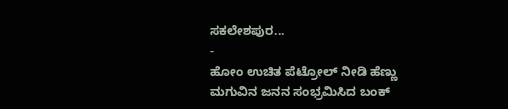ಸಕಲೇಶಪುರ...
-
ಹೋಂ ಉಚಿತ ಪೆಟ್ರೋಲ್ ನೀಡಿ ಹೆಣ್ಣು ಮಗುವಿನ ಜನನ ಸಂಭ್ರಮಿಸಿದ ಬಂಕ್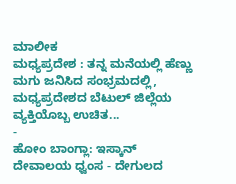ಮಾಲೀಕ
ಮಧ್ಯಪ್ರದೇಶ : ತನ್ನ ಮನೆಯಲ್ಲಿ ಹೆಣ್ಣು ಮಗು ಜನಿಸಿದ ಸಂಭ್ರಮದಲ್ಲಿ, ಮಧ್ಯಪ್ರದೇಶದ ಬೆಟುಲ್ ಜಿಲ್ಲೆಯ ವ್ಯಕ್ತಿಯೊಬ್ಬ ಉಚಿತ...
-
ಹೋಂ ಬಾಂಗ್ಲಾ: ಇಸ್ಕಾನ್ ದೇವಾಲಯ ಧ್ವಂಸ - ದೇಗುಲದ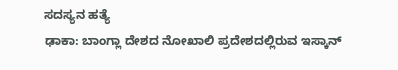ಸದಸ್ಯನ ಹತ್ಯೆ
ಢಾಕಾ: ಬಾಂಗ್ಲಾ ದೇಶದ ನೋಖಾಲಿ ಪ್ರದೇಶದಲ್ಲಿರುವ ಇಸ್ಕಾನ್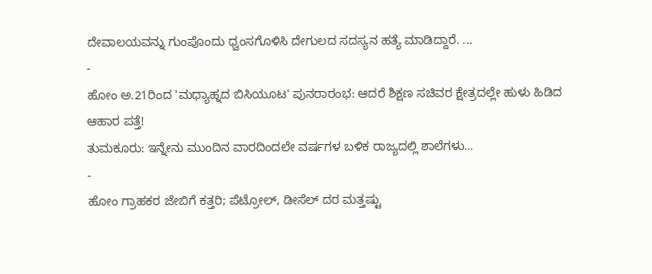ದೇವಾಲಯವನ್ನು ಗುಂಪೊಂದು ಧ್ವಂಸಗೊಳಿಸಿ ದೇಗುಲದ ಸದಸ್ಯನ ಹತ್ಯೆ ಮಾಡಿದ್ದಾರೆ. ...
-
ಹೋಂ ಅ.21ರಿಂದ 'ಮಧ್ಯಾಹ್ನದ ಬಿಸಿಯೂಟ' ಪುನರಾರಂಭ: ಆದರೆ ಶಿಕ್ಷಣ ಸಚಿವರ ಕ್ಷೇತ್ರದಲ್ಲೇ ಹುಳು ಹಿಡಿದ ಆಹಾರ ಪತ್ತೆ!
ತುಮಕೂರು: ಇನ್ನೇನು ಮುಂದಿನ ವಾರದಿಂದಲೇ ವರ್ಷಗಳ ಬಳಿಕ ರಾಜ್ಯದಲ್ಲಿ ಶಾಲೆಗಳು...
-
ಹೋಂ ಗ್ರಾಹಕರ ಜೇಬಿಗೆ ಕತ್ತರಿ; ಪೆಟ್ರೋಲ್, ಡೀಸೆಲ್ ದರ ಮತ್ತಷ್ಟು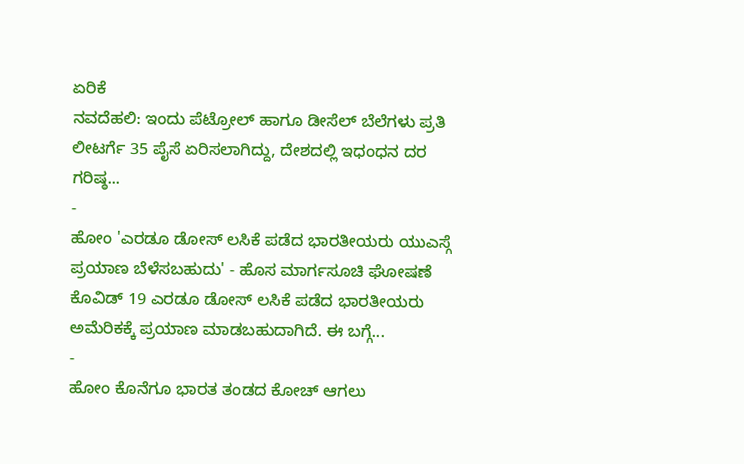ಏರಿಕೆ
ನವದೆಹಲಿ: ಇಂದು ಪೆಟ್ರೋಲ್ ಹಾಗೂ ಡೀಸೆಲ್ ಬೆಲೆಗಳು ಪ್ರತಿ ಲೀಟರ್ಗೆ 35 ಪೈಸೆ ಏರಿಸಲಾಗಿದ್ದು, ದೇಶದಲ್ಲಿ ಇಧಂಧನ ದರ ಗರಿಷ್ಠ...
-
ಹೋಂ 'ಎರಡೂ ಡೋಸ್ ಲಸಿಕೆ ಪಡೆದ ಭಾರತೀಯರು ಯುಎಸ್ಗೆ ಪ್ರಯಾಣ ಬೆಳೆಸಬಹುದು' - ಹೊಸ ಮಾರ್ಗಸೂಚಿ ಘೋಷಣೆ
ಕೊವಿಡ್ 19 ಎರಡೂ ಡೋಸ್ ಲಸಿಕೆ ಪಡೆದ ಭಾರತೀಯರು ಅಮೆರಿಕಕ್ಕೆ ಪ್ರಯಾಣ ಮಾಡಬಹುದಾಗಿದೆ. ಈ ಬಗ್ಗೆ...
-
ಹೋಂ ಕೊನೆಗೂ ಭಾರತ ತಂಡದ ಕೋಚ್ ಆಗಲು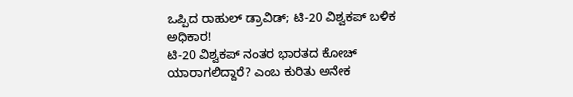ಒಪ್ಪಿದ ರಾಹುಲ್ ಡ್ರಾವಿಡ್; ಟಿ-20 ವಿಶ್ವಕಪ್ ಬಳಿಕ ಅಧಿಕಾರ!
ಟಿ-20 ವಿಶ್ವಕಪ್ ನಂತರ ಭಾರತದ ಕೋಚ್ ಯಾರಾಗಲಿದ್ದಾರೆ? ಎಂಬ ಕುರಿತು ಅನೇಕ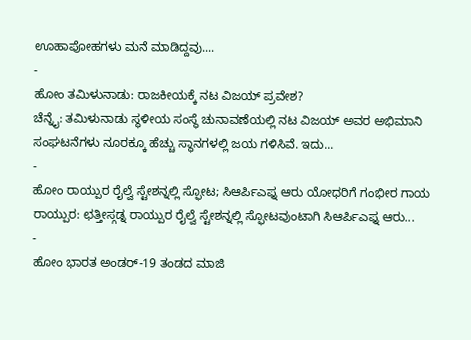ಊಹಾಪೋಹಗಳು ಮನೆ ಮಾಡಿದ್ದವು....
-
ಹೋಂ ತಮಿಳುನಾಡು: ರಾಜಕೀಯಕ್ಕೆ ನಟ ವಿಜಯ್ ಪ್ರವೇಶ?
ಚೆನ್ನೈ: ತಮಿಳುನಾಡು ಸ್ಥಳೀಯ ಸಂಸ್ಥೆ ಚುನಾವಣೆಯಲ್ಲಿ ನಟ ವಿಜಯ್ ಅವರ ಅಭಿಮಾನಿ ಸಂಘಟನೆಗಳು ನೂರಕ್ಕೂ ಹೆಚ್ಚು ಸ್ಥಾನಗಳಲ್ಲಿ ಜಯ ಗಳಿಸಿವೆ. ಇದು...
-
ಹೋಂ ರಾಯ್ಪುರ ರೈಲ್ವೆ ಸ್ಟೇಶನ್ನಲ್ಲಿ ಸ್ಫೋಟ; ಸಿಆರ್ಪಿಎಫ್ನ ಆರು ಯೋಧರಿಗೆ ಗಂಭೀರ ಗಾಯ
ರಾಯ್ಪುರ: ಛತ್ತೀಸ್ಗಡ್ನ ರಾಯ್ಪುರ ರೈಲ್ವೆ ಸ್ಟೇಶನ್ನಲ್ಲಿ ಸ್ಫೋಟವುಂಟಾಗಿ ಸಿಆರ್ಪಿಎಫ್ನ ಆರು...
-
ಹೋಂ ಭಾರತ ಅಂಡರ್-19 ತಂಡದ ಮಾಜಿ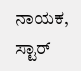ನಾಯಕ, ಸ್ಟಾರ್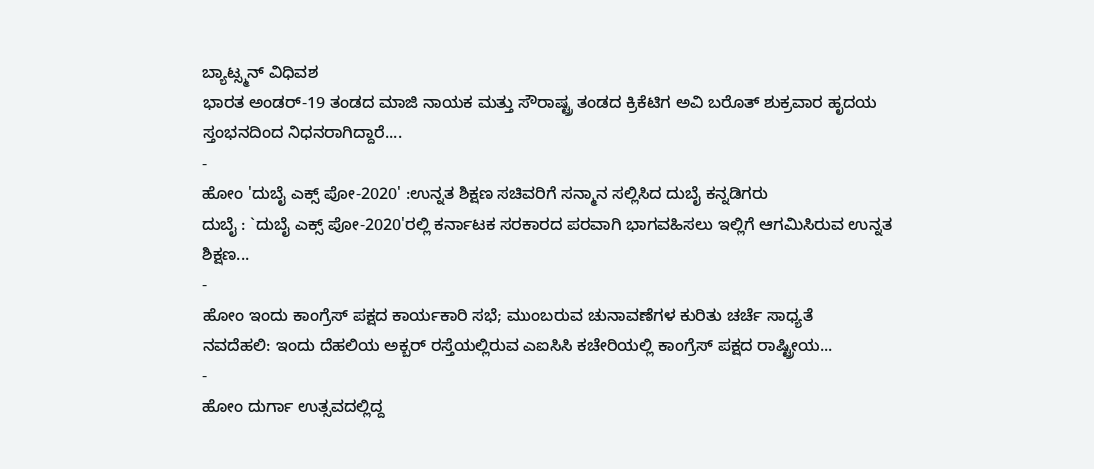ಬ್ಯಾಟ್ಸ್ಮನ್ ವಿಧಿವಶ
ಭಾರತ ಅಂಡರ್-19 ತಂಡದ ಮಾಜಿ ನಾಯಕ ಮತ್ತು ಸೌರಾಷ್ಟ್ರ ತಂಡದ ಕ್ರಿಕೆಟಿಗ ಅವಿ ಬರೊತ್ ಶುಕ್ರವಾರ ಹೃದಯ ಸ್ತಂಭನದಿಂದ ನಿಧನರಾಗಿದ್ದಾರೆ....
-
ಹೋಂ 'ದುಬೈ ಎಕ್ಸ್ ಪೋ-2020' :ಉನ್ನತ ಶಿಕ್ಷಣ ಸಚಿವರಿಗೆ ಸನ್ಮಾನ ಸಲ್ಲಿಸಿದ ದುಬೈ ಕನ್ನಡಿಗರು
ದುಬೈ : `ದುಬೈ ಎಕ್ಸ್ ಪೋ-2020'ರಲ್ಲಿ ಕರ್ನಾಟಕ ಸರಕಾರದ ಪರವಾಗಿ ಭಾಗವಹಿಸಲು ಇಲ್ಲಿಗೆ ಆಗಮಿಸಿರುವ ಉನ್ನತ ಶಿಕ್ಷಣ...
-
ಹೋಂ ಇಂದು ಕಾಂಗ್ರೆಸ್ ಪಕ್ಷದ ಕಾರ್ಯಕಾರಿ ಸಭೆ; ಮುಂಬರುವ ಚುನಾವಣೆಗಳ ಕುರಿತು ಚರ್ಚೆ ಸಾಧ್ಯತೆ
ನವದೆಹಲಿ: ಇಂದು ದೆಹಲಿಯ ಅಕ್ಬರ್ ರಸ್ತೆಯಲ್ಲಿರುವ ಎಐಸಿಸಿ ಕಚೇರಿಯಲ್ಲಿ ಕಾಂಗ್ರೆಸ್ ಪಕ್ಷದ ರಾಷ್ಟ್ರೀಯ...
-
ಹೋಂ ದುರ್ಗಾ ಉತ್ಸವದಲ್ಲಿದ್ದ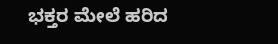ಭಕ್ತರ ಮೇಲೆ ಹರಿದ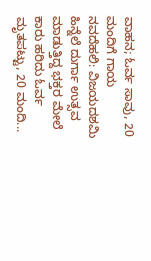ವಾಹನ; ಓರ್ವ ಸಾವು, 20 ಮಂದಿಗೆ ಗಾಯ
ನವದೆಹಲಿ: ವಿಜಯದಶಮಿ ಹಿನ್ನೆಲೆ ದುರ್ಗಾ ಉತ್ಸವ ಮಾಡುತ್ತಿದ್ದ ಭಕ್ತರ ಮೇಲೆ ಕಾರು ಹರಿದು ಓರ್ವ ಮೃತಪಟ್ಟು, 20 ಮಂದಿ...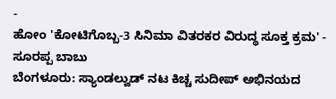-
ಹೋಂ 'ಕೋಟಿಗೊಬ್ಬ-3 ಸಿನಿಮಾ ವಿತರಕರ ವಿರುದ್ಧ ಸೂಕ್ತ ಕ್ರಮ' - ಸೂರಪ್ಪ ಬಾಬು
ಬೆಂಗಳೂರು: ಸ್ಯಾಂಡಲ್ವುಡ್ ನಟ ಕಿಚ್ಚ ಸುದೀಪ್ ಅಭಿನಯದ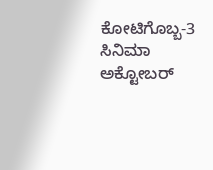ಕೋಟಿಗೊಬ್ಬ-3 ಸಿನಿಮಾ ಅಕ್ಟೋಬರ್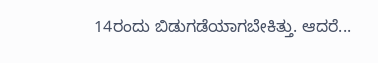14ರಂದು ಬಿಡುಗಡೆಯಾಗಬೇಕಿತ್ತು. ಆದರೆ...